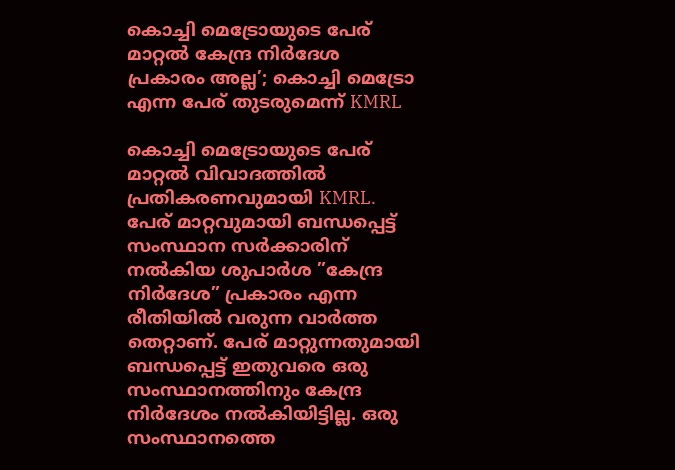കൊച്ചി മെട്രോയുടെ പേര് മാറ്റല്‍ കേന്ദ്ര നിര്‍ദേശ പ്രകാരം അല്ല’; കൊച്ചി മെട്രോ എന്ന പേര് തുടരുമെന്ന് KMRL

കൊച്ചി മെട്രോയുടെ പേര് മാറ്റല്‍ വിവാദത്തില്‍ പ്രതികരണവുമായി KMRL. പേര് മാറ്റവുമായി ബന്ധപ്പെട്ട് സംസ്ഥാന സര്‍ക്കാരിന് നല്‍കിയ ശുപാര്‍ശ ”കേന്ദ്ര നിര്‍ദേശ” പ്രകാരം എന്ന രീതിയില്‍ വരുന്ന വാര്‍ത്ത തെറ്റാണ്. പേര് മാറ്റുന്നതുമായി ബന്ധപ്പെട്ട് ഇതുവരെ ഒരു സംസ്ഥാനത്തിനും കേന്ദ്ര നിര്‍ദേശം നല്‍കിയിട്ടില്ല. ഒരു സംസ്ഥാനത്തെ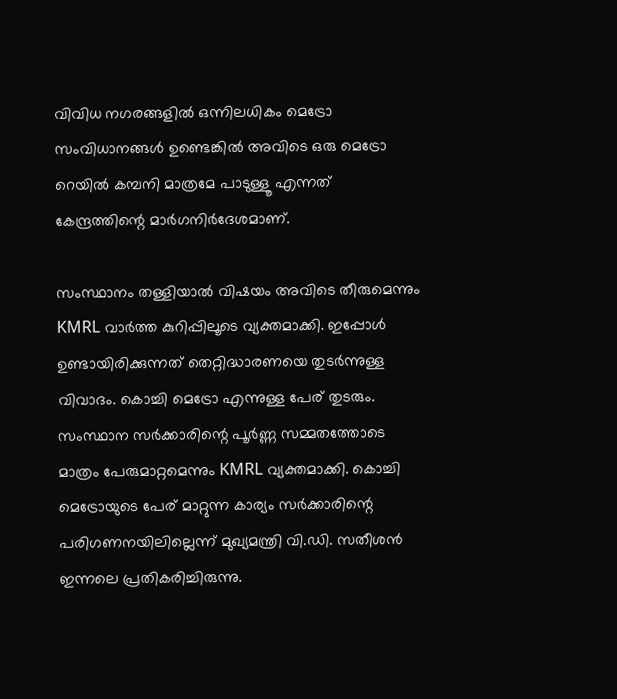വിവിധ നഗരങ്ങളില്‍ ഒന്നിലധികം മെട്രോ സംവിധാനങ്ങള്‍ ഉണ്ടെങ്കില്‍ അവിടെ ഒരു മെട്രോ റെയില്‍ കമ്പനി മാത്രമേ പാടുള്ളൂ എന്നത് കേന്ദ്രത്തിന്റെ മാര്‍ഗനിര്‍ദേശമാണ്.

സംസ്ഥാനം തള്ളിയാല്‍ വിഷയം അവിടെ തീരുമെന്നും KMRL വാര്‍ത്ത കുറിപ്പിലൂടെ വ്യക്തമാക്കി. ഇപ്പോള്‍ ഉണ്ടായിരിക്കുന്നത് തെറ്റിദ്ധാരണയെ തുടര്‍ന്നുള്ള വിവാദം. കൊച്ചി മെട്രോ എന്നുള്ള പേര് തുടരും. സംസ്ഥാന സര്‍ക്കാരിന്റെ പൂര്‍ണ്ണ സമ്മതത്തോടെ മാത്രം പേരുമാറ്റമെന്നും KMRL വ്യക്തമാക്കി. കൊച്ചി മെട്രോയുടെ പേര് മാറ്റുന്ന കാര്യം സര്‍ക്കാരിന്റെ പരിഗണനയിലില്ലെന്ന് മുഖ്യമന്ത്രി വി.ഡി. സതീശന്‍ ഇന്നലെ പ്രതികരിച്ചിരുന്നു.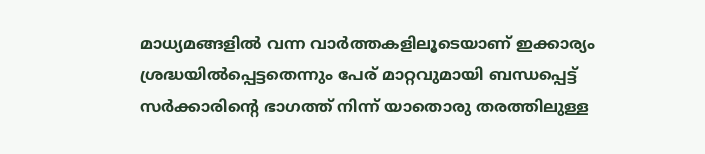മാധ്യമങ്ങളില്‍ വന്ന വാര്‍ത്തകളിലൂടെയാണ് ഇക്കാര്യം ശ്രദ്ധയില്‍പ്പെട്ടതെന്നും പേര് മാറ്റവുമായി ബന്ധപ്പെട്ട് സര്‍ക്കാരിന്റെ ഭാഗത്ത് നിന്ന് യാതൊരു തരത്തിലുള്ള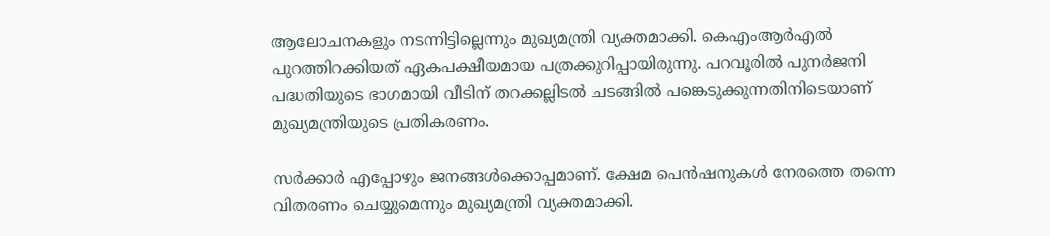ആലോചനകളും നടന്നിട്ടില്ലെന്നും മുഖ്യമന്ത്രി വ്യക്തമാക്കി. കെഎംആര്‍എല്‍ പുറത്തിറക്കിയത് ഏകപക്ഷീയമായ പത്രക്കുറിപ്പായിരുന്നു. പറവൂരില്‍ പുനര്‍ജനി പദ്ധതിയുടെ ഭാഗമായി വീടിന് തറക്കല്ലിടല്‍ ചടങ്ങില്‍ പങ്കെടുക്കുന്നതിനിടെയാണ് മുഖ്യമന്ത്രിയുടെ പ്രതികരണം.

സര്‍ക്കാര്‍ എപ്പോഴും ജനങ്ങള്‍ക്കൊപ്പമാണ്. ക്ഷേമ പെന്‍ഷനുകള്‍ നേരത്തെ തന്നെ വിതരണം ചെയ്യുമെന്നും മുഖ്യമന്ത്രി വ്യക്തമാക്കി.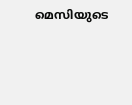മെസിയുടെ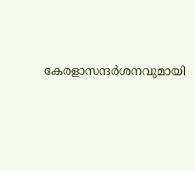കേരളാസന്ദര്‍ശനവുമായി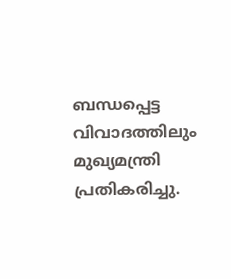ബന്ധപ്പെട്ട വിവാദത്തിലും മുഖ്യമന്ത്രി പ്രതികരിച്ചു.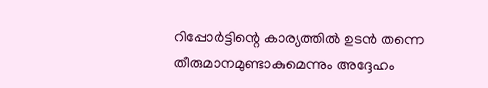റിപ്പോര്‍ട്ടിന്റെ കാര്യത്തില്‍ ഉടന്‍ തന്നെ തീരുമാനമുണ്ടാകുമെന്നും അദ്ദേഹം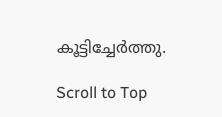കൂട്ടിച്ചേര്‍ത്തു.

Scroll to Top